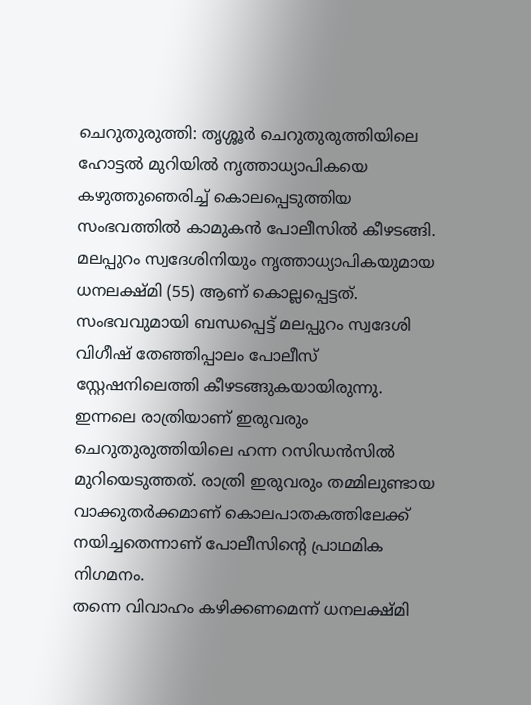ചെറുതുരുത്തി: തൃശ്ശൂർ ചെറുതുരുത്തിയിലെ ഹോട്ടൽ മുറിയിൽ നൃത്താധ്യാപികയെ കഴുത്തുഞെരിച്ച് കൊലപ്പെടുത്തിയ സംഭവത്തിൽ കാമുകൻ പോലീസിൽ കീഴടങ്ങി. മലപ്പുറം സ്വദേശിനിയും നൃത്താധ്യാപികയുമായ ധനലക്ഷ്മി (55) ആണ് കൊല്ലപ്പെട്ടത്. സംഭവവുമായി ബന്ധപ്പെട്ട് മലപ്പുറം സ്വദേശി വിഗീഷ് തേഞ്ഞിപ്പാലം പോലീസ് സ്റ്റേഷനിലെത്തി കീഴടങ്ങുകയായിരുന്നു.
ഇന്നലെ രാത്രിയാണ് ഇരുവരും ചെറുതുരുത്തിയിലെ ഹന്ന റസിഡൻസിൽ മുറിയെടുത്തത്. രാത്രി ഇരുവരും തമ്മിലുണ്ടായ വാക്കുതർക്കമാണ് കൊലപാതകത്തിലേക്ക് നയിച്ചതെന്നാണ് പോലീസിന്റെ പ്രാഥമിക നിഗമനം.
തന്നെ വിവാഹം കഴിക്കണമെന്ന് ധനലക്ഷ്മി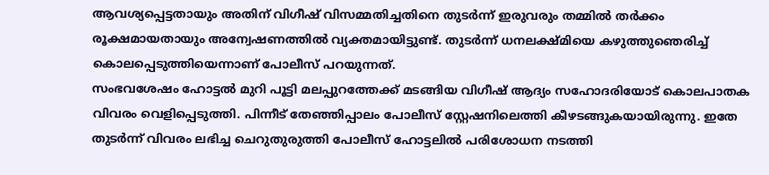ആവശ്യപ്പെട്ടതായും അതിന് വിഗീഷ് വിസമ്മതിച്ചതിനെ തുടർന്ന് ഇരുവരും തമ്മിൽ തർക്കം രൂക്ഷമായതായും അന്വേഷണത്തിൽ വ്യക്തമായിട്ടുണ്ട്. തുടർന്ന് ധനലക്ഷ്മിയെ കഴുത്തുഞെരിച്ച് കൊലപ്പെടുത്തിയെന്നാണ് പോലീസ് പറയുന്നത്.
സംഭവശേഷം ഹോട്ടൽ മുറി പൂട്ടി മലപ്പുറത്തേക്ക് മടങ്ങിയ വിഗീഷ് ആദ്യം സഹോദരിയോട് കൊലപാതക വിവരം വെളിപ്പെടുത്തി. പിന്നീട് തേഞ്ഞിപ്പാലം പോലീസ് സ്റ്റേഷനിലെത്തി കീഴടങ്ങുകയായിരുന്നു. ഇതേ തുടർന്ന് വിവരം ലഭിച്ച ചെറുതുരുത്തി പോലീസ് ഹോട്ടലിൽ പരിശോധന നടത്തി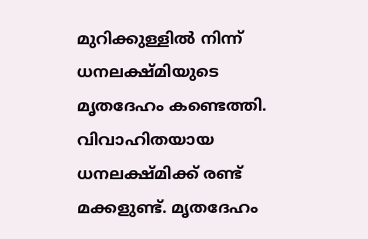മുറിക്കുള്ളിൽ നിന്ന് ധനലക്ഷ്മിയുടെ മൃതദേഹം കണ്ടെത്തി.
വിവാഹിതയായ ധനലക്ഷ്മിക്ക് രണ്ട് മക്കളുണ്ട്. മൃതദേഹം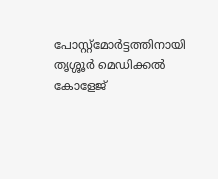പോസ്റ്റ്മോർട്ടത്തിനായി തൃശ്ശൂർ മെഡിക്കൽ കോളേജ്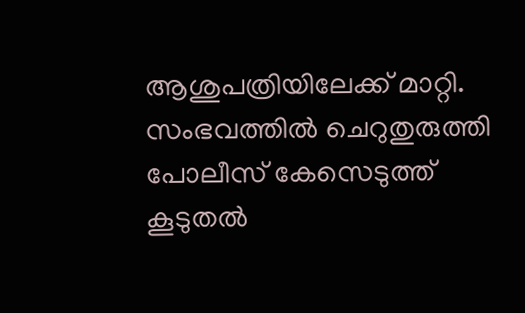ആശുപത്രിയിലേക്ക് മാറ്റി. സംഭവത്തിൽ ചെറുതുരുത്തി പോലീസ് കേസെടുത്ത് കൂടുതൽ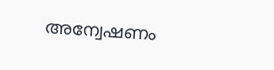അന്വേഷണം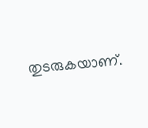തുടരുകയാണ്.